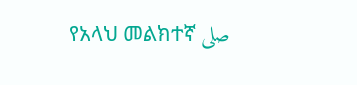የአላህ መልክተኛ صلى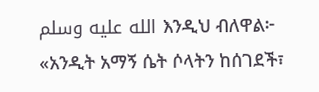الله عليه وسلم እንዲህ ብለዋል፦ «አንዲት አማኝ ሴት ሶላትን ከሰገደች፣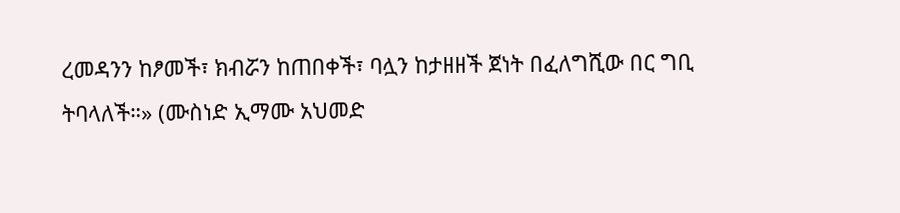ረመዳንን ከፆመች፣ ክብሯን ከጠበቀች፣ ባሏን ከታዘዘች ጀነት በፈለግሺው በር ግቢ ትባላለች።» (ሙስነድ ኢማሙ አህመድ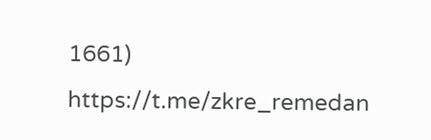1661) https://t.me/zkre_remedan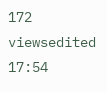172 viewsedited 17:54